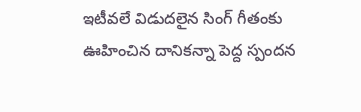ఇటీవలే విడుదలైన సింగ్ గీతంకు ఊహించిన దానికన్నా పెద్ద స్పందన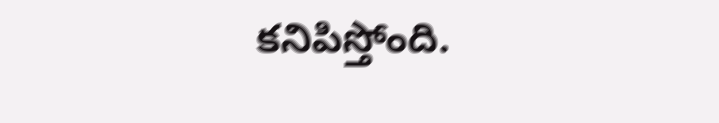కనిపిస్తోంది.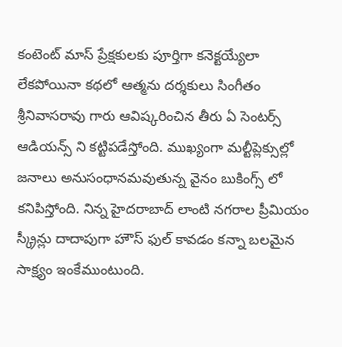కంటెంట్ మాస్ ప్రేక్షకులకు పూర్తిగా కనెక్టయ్యేలా లేకపోయినా కథలో ఆత్మను దర్శకులు సింగీతం శ్రీనివాసరావు గారు ఆవిష్కరించిన తీరు ఏ సెంటర్స్ ఆడియన్స్ ని కట్టిపడేస్తోంది. ముఖ్యంగా మల్టీప్లెక్సుల్లో జనాలు అనుసంధానమవుతున్న వైనం బుకింగ్స్ లో కనిపిస్తోంది. నిన్న హైదరాబాద్ లాంటి నగరాల ప్రీమియం స్క్రీన్లు దాదాపుగా హౌస్ ఫుల్ కావడం కన్నా బలమైన సాక్ష్యం ఇంకేముంటుంది.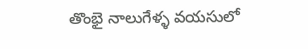తొంభై నాలుగేళ్ళ వయసులో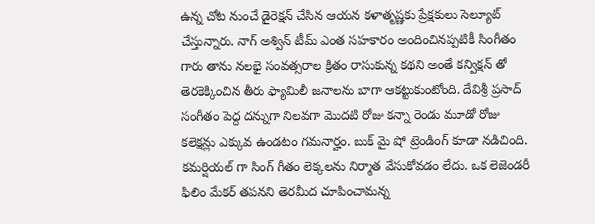ఉన్న చోట నుంచే డైరెక్షన్ చేసిన ఆయన కళాతృష్ణకు ప్రేక్షకులు సెల్యూట్ చేస్తున్నారు. నాగ్ అశ్విన్ టీమ్ ఎంత సహకారం అందించినప్పటికీ సింగీతం గారు తాను నలభై సంవత్సరాల క్రితం రాసుకున్న కథని అంతే కన్విక్షన్ తో తెరకెక్కించిన తీరు ఫ్యామిలీ జనాలను బాగా ఆకట్టుకుంటోంది. దేవిశ్రీ ప్రసాద్ సంగీతం పెద్ద దన్నుగా నిలవగా మొదటి రోజు కన్నా రెండు మూడో రోజు కలెక్షన్లు ఎక్కువ ఉండటం గమనార్హం. బుక్ మై షో ట్రెండింగ్ కూడా నడిచింది.
కమర్షియల్ గా సింగ్ గీతం లెక్కలను నిర్మాత వేసుకోవడం లేదు. ఒక లెజెండరీ ఫిలిం మేకర్ తపనని తెరమీద చూపించామన్న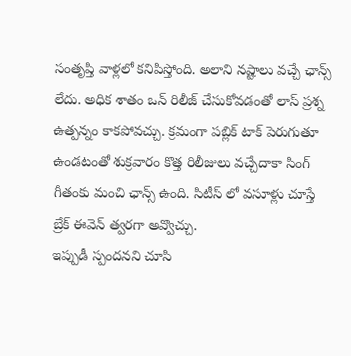సంతృప్తి వాళ్లలో కనిపిస్తోంది. అలాని నష్టాలు వచ్చే ఛాన్స్ లేదు. అధిక శాతం ఒన్ రిలీజ్ చేసుకోవడంతో లాస్ ప్రశ్న ఉత్పన్నం కాకపోవచ్చు. క్రమంగా పబ్లిక్ టాక్ పెరుగుతూ ఉండటంతో శుక్రవారం కొత్త రిలీజులు వచ్చేదాకా సింగ్ గీతంకు మంచి ఛాన్స్ ఉంది. సిటీస్ లో వసూళ్లు చూస్తే బ్రేక్ ఈవెన్ త్వరగా అవ్వొచ్చు.
ఇప్పుడీ స్పందనని చూసి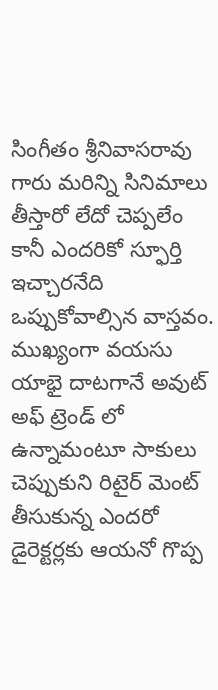సింగీతం శ్రీనివాసరావు గారు మరిన్ని సినిమాలు తీస్తారో లేదో చెప్పలేం కానీ ఎందరికో స్ఫూర్తి ఇచ్చారనేది ఒప్పుకోవాల్సిన వాస్తవం. ముఖ్యంగా వయసు యాభై దాటగానే అవుట్ అఫ్ ట్రెండ్ లో ఉన్నామంటూ సాకులు చెప్పుకుని రిటైర్ మెంట్ తీసుకున్న ఎందరో డైరెక్టర్లకు ఆయనో గొప్ప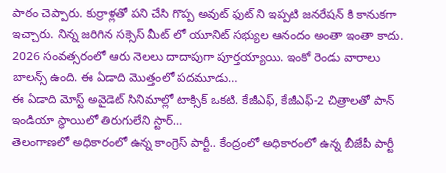పాఠం చెప్పారు. కుర్రాళ్లతో పని చేసి గొప్ప అవుట్ ఫుట్ ని ఇప్పటి జనరేషన్ కి కానుకగా ఇచ్చారు. నిన్న జరిగిన సక్సెస్ మీట్ లో యూనిట్ సభ్యుల ఆనందం అంతా ఇంతా కాదు.
2026 సంవత్సరంలో ఆరు నెలలు దాదాపుగా పూర్తయ్యాయి. ఇంకో రెండు వారాలు బాలన్స్ ఉంది. ఈ ఏడాది మొత్తంలో పదమూడు…
ఈ ఏడాది మోస్ట్ అవైడెట్ సినిమాల్లో టాక్సిక్ ఒకటి. కేజీఎఫ్, కేజీఎఫ్-2 చిత్రాలతో పాన్ ఇండియా స్థాయిలో తిరుగులేని స్టార్…
తెలంగాణలో అధికారంలో ఉన్న కాంగ్రెస్ పార్టీ.. కేంద్రంలో అధికారంలో ఉన్న బీజేపీ పార్టీ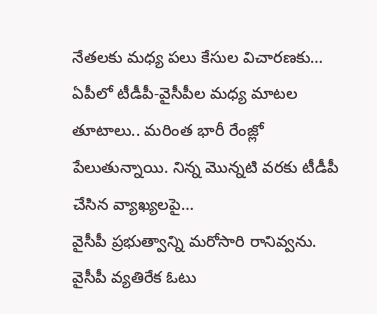నేతలకు మధ్య పలు కేసుల విచారణకు…
ఏపీలో టీడీపీ-వైసీపీల మధ్య మాటల తూటాలు.. మరింత భారీ రేంజ్లో పేలుతున్నాయి. నిన్న మొన్నటి వరకు టీడీపీ చేసిన వ్యాఖ్యలపై…
వైసీపీ ప్రభుత్వాన్ని మరోసారి రానివ్వను. వైసీపీ వ్యతిరేక ఓటు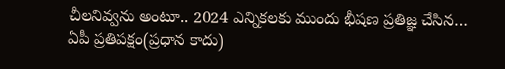చీలనివ్వను అంటూ.. 2024 ఎన్నికలకు ముందు భీషణ ప్రతిజ్ఞ చేసిన…
ఏపీ ప్రతిపక్షం(ప్రధాన కాదు)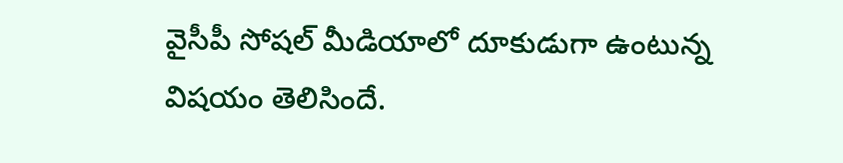వైసీపీ సోషల్ మీడియాలో దూకుడుగా ఉంటున్న విషయం తెలిసిందే.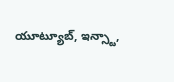యూట్యూబ్, ఇన్స్టా,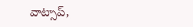వాట్సాప్,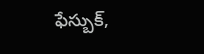ఫేస్బుక్,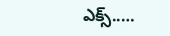ఎక్స్..…